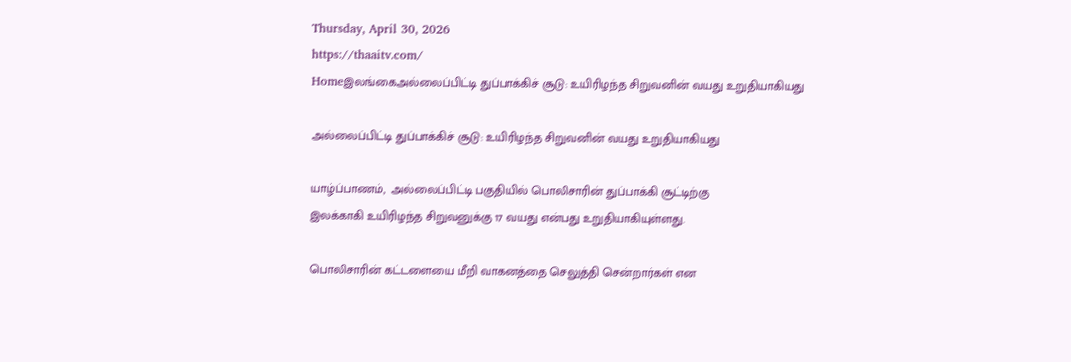Thursday, April 30, 2026
https://thaaitv.com/
Homeஇலங்கைஅல்லைப்பிட்டி துப்பாக்கிச் சூடு: உயிரிழந்த சிறுவனின் வயது உறுதியாகியது

அல்லைப்பிட்டி துப்பாக்கிச் சூடு: உயிரிழந்த சிறுவனின் வயது உறுதியாகியது

யாழ்ப்பாணம்,  அல்லைப்பிட்டி பகுதியில் பொலிசாரின் துப்பாக்கி சூட்டிற்கு
இலக்காகி உயிரிழந்த சிறுவனுக்கு 17 வயது என்பது உறுதியாகியுள்ளது.

பொலிசாரின் கட்டளையை மீறி வாகனத்தை செலுத்தி சென்றார்கள் என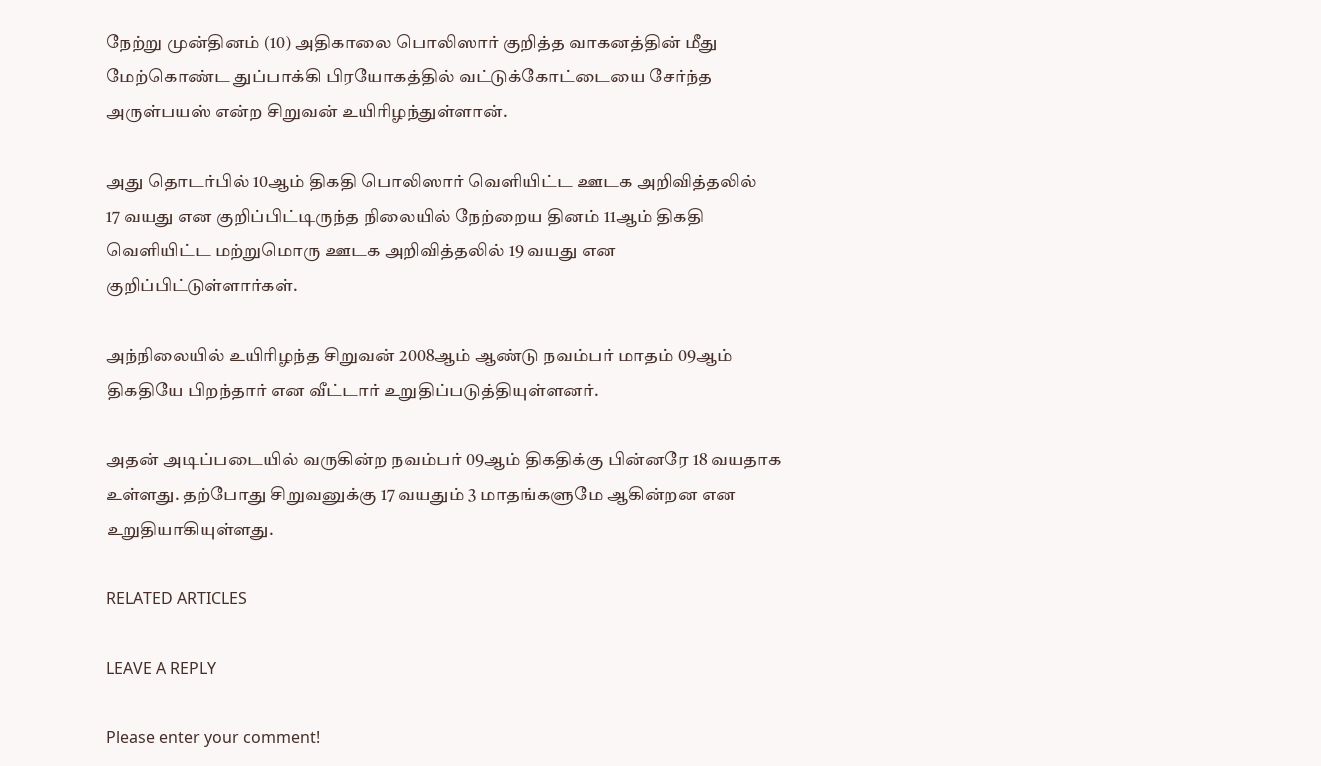நேற்று முன்தினம் (10) அதிகாலை பொலிஸார் குறித்த வாகனத்தின் மீது மேற்கொண்ட துப்பாக்கி பிரயோகத்தில் வட்டுக்கோட்டையை சேர்ந்த
அருள்பயஸ் என்ற சிறுவன் உயிரிழந்துள்ளான்.

அது தொடர்பில் 10ஆம் திகதி பொலிஸார் வெளியிட்ட ஊடக அறிவித்தலில்
17 வயது என குறிப்பிட்டிருந்த நிலையில் நேற்றைய தினம் 11ஆம் திகதி
வெளியிட்ட மற்றுமொரு ஊடக அறிவித்தலில் 19 வயது என
குறிப்பிட்டுள்ளார்கள்.

அந்நிலையில் உயிரிழந்த சிறுவன் 2008ஆம் ஆண்டு நவம்பர் மாதம் 09ஆம்
திகதியே பிறந்தார் என வீட்டார் உறுதிப்படுத்தியுள்ளனர்.

அதன் அடிப்படையில் வருகின்ற நவம்பர் 09ஆம் திகதிக்கு பின்னரே 18 வயதாக
உள்ளது. தற்போது சிறுவனுக்கு 17 வயதும் 3 மாதங்களுமே ஆகின்றன என
உறுதியாகியுள்ளது.

RELATED ARTICLES

LEAVE A REPLY

Please enter your comment!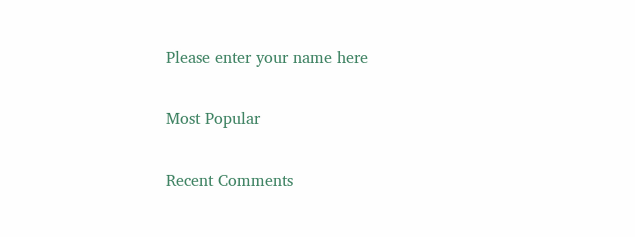Please enter your name here

Most Popular

Recent Comments